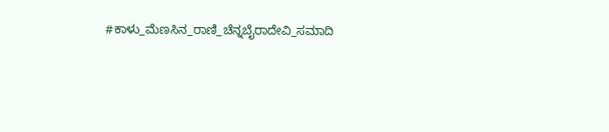#ಕಾಳು_ಮೆಣಸಿನ_ರಾಣಿ_ಚೆನ್ನಬೈರಾದೇವಿ_ಸಮಾದಿ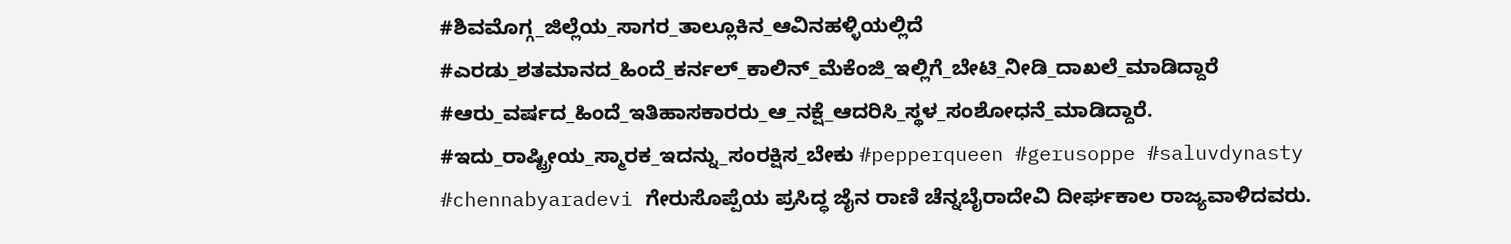#ಶಿವಮೊಗ್ಗ_ಜಿಲ್ಲೆಯ_ಸಾಗರ_ತಾಲ್ಲೂಕಿನ_ಆವಿನಹಳ್ಳಿಯಲ್ಲಿದೆ #ಎರಡು_ಶತಮಾನದ_ಹಿಂದೆ_ಕರ್ನಲ್_ಕಾಲಿನ್_ಮೆಕೆಂಜಿ_ಇಲ್ಲಿಗೆ_ಬೇಟಿ_ನೀಡಿ_ದಾಖಲೆ_ಮಾಡಿದ್ದಾರೆ #ಆರು_ವರ್ಷದ_ಹಿಂದೆ_ಇತಿಹಾಸಕಾರರು_ಆ_ನಕ್ಷೆ_ಆದರಿಸಿ_ಸ್ಥಳ_ಸಂಶೋಧನೆ_ಮಾಡಿದ್ದಾರೆ. #ಇದು_ರಾಷ್ಟ್ರೀಯ_ಸ್ಮಾರಕ_ಇದನ್ನು_ಸಂರಕ್ಷಿಸ_ಬೇಕು #pepperqueen #gerusoppe #saluvdynasty #chennabyaradevi ಗೇರುಸೊಪ್ಪೆಯ ಪ್ರಸಿದ್ಧ ಜೈನ ರಾಣಿ ಚೆನ್ನಬೈರಾದೇವಿ ದೀರ್ಘಕಾಲ ರಾಜ್ಯವಾಳಿದವರು.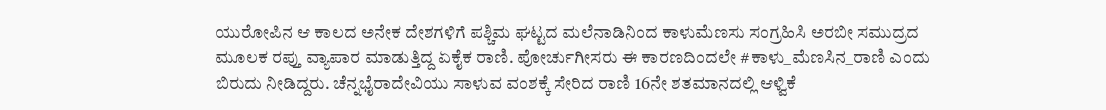ಯುರೋಪಿನ ಆ ಕಾಲದ ಅನೇಕ ದೇಶಗಳಿಗೆ ಪಶ್ಚಿಮ ಘಟ್ಟದ ಮಲೆನಾಡಿನಿಂದ ಕಾಳುಮೆಣಸು ಸಂಗ್ರಹಿಸಿ ಅರಬೀ ಸಮುದ್ರದ ಮೂಲಕ ರಪ್ತು ವ್ಯಾಪಾರ ಮಾಡುತ್ತಿದ್ದ ಏಕೈಕ ರಾಣಿ. ಪೋರ್ಚುಗೀಸರು ಈ ಕಾರಣದಿಂದಲೇ #ಕಾಳು_ಮೆಣಸಿನ_ರಾಣಿ ಎಂದು ಬಿರುದು ನೀಡಿದ್ದರು. ಚೆನ್ನಭೈರಾದೇವಿಯು ಸಾಳುವ ವಂಶಕ್ಕೆ ಸೇರಿದ ರಾಣಿ 16ನೇ ಶತಮಾನದಲ್ಲಿ ಆಳ್ವಿಕೆ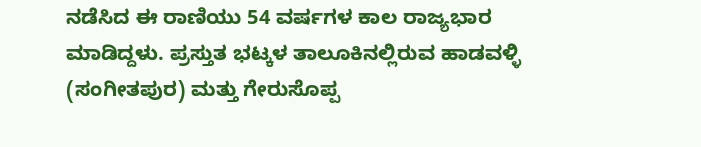ನಡೆಸಿದ ಈ ರಾಣಿಯು 54 ವರ್ಷಗಳ ಕಾಲ ರಾಜ್ಯಭಾರ ಮಾಡಿದ್ದಳು. ಪ್ರಸ್ತುತ ಭಟ್ಕಳ ತಾಲೂಕಿನಲ್ಲಿರುವ ಹಾಡವಳ್ಳಿ (ಸಂಗೀತಪುರ) ಮತ್ತು ಗೇರುಸೊಪ್ಪ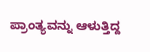ಪ್ರಾಂತ್ಯವನ್ನು ಆಳುತ್ತಿದ್ದ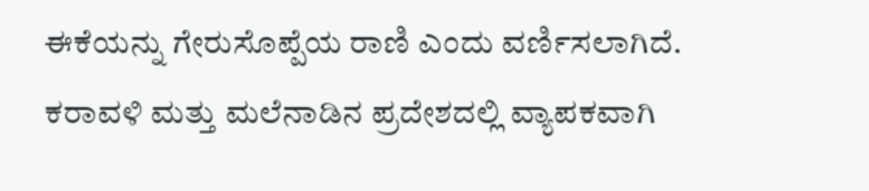ಈಕೆಯನ್ನು ಗೇರುಸೊಪ್ಪೆಯ ರಾಣಿ ಎಂದು ವರ್ಣಿಸಲಾಗಿದೆ. ಕರಾವಳಿ ಮತ್ತು ಮಲೆನಾಡಿನ ಪ್ರದೇಶದಲ್ಲಿ ವ್ಯಾಪಕವಾಗಿ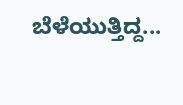ಬೆಳೆಯುತ್ತಿದ್ದ...